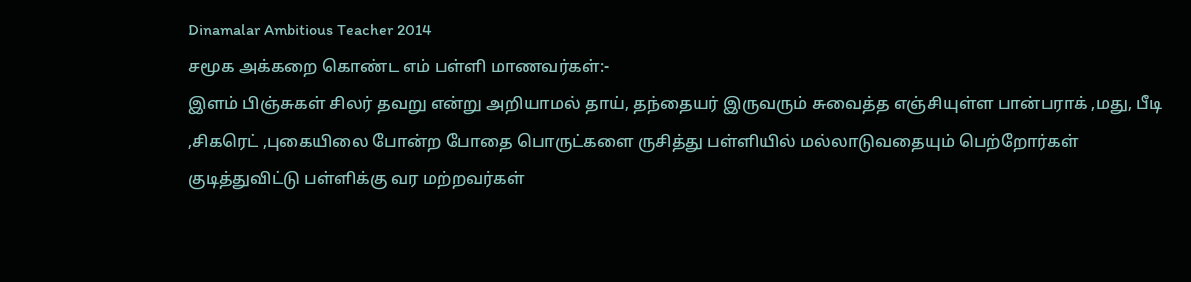Dinamalar Ambitious Teacher 2014
சமூக அக்கறை கொண்ட எம் பள்ளி மாணவர்கள்:-
இளம் பிஞ்சுகள் சிலர் தவறு என்று அறியாமல் தாய், தந்தையர் இருவரும் சுவைத்த எஞ்சியுள்ள பான்பராக் ,மது, பீடி ,சிகரெட் ,புகையிலை போன்ற போதை பொருட்களை ருசித்து பள்ளியில் மல்லாடுவதையும் பெற்றோர்கள் குடித்துவிட்டு பள்ளிக்கு வர மற்றவர்கள்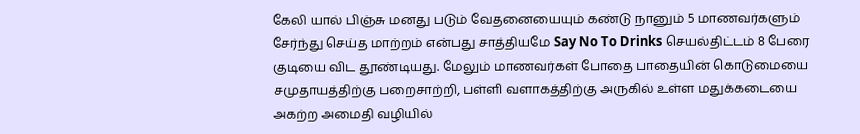கேலி யால் பிஞ்சு மனது படும் வேதனையையும் கண்டு நானும் 5 மாணவர்களும் சேர்ந்து செய்த மாற்றம் என்பது சாத்தியமே Say No To Drinks செயல்திட்டம் 8 பேரை குடியை விட தூண்டியது. மேலும் மாணவர்கள் போதை பாதையின் கொடுமையை சமுதாயத்திற்கு பறைசாற்றி, பள்ளி வளாகத்திற்கு அருகில் உள்ள மதுக்கடையை அகற்ற அமைதி வழியில்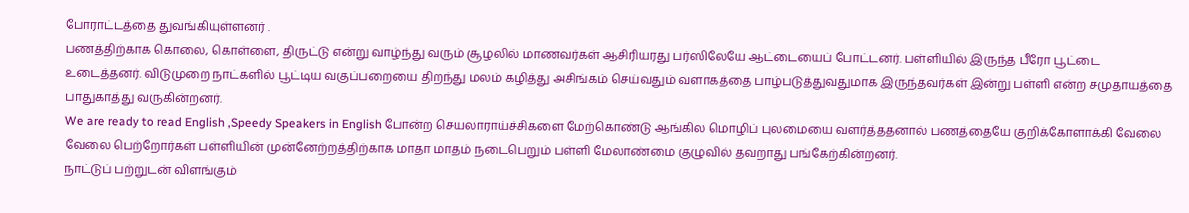போராட்டத்தை துவங்கியுள்ளனர் .
பணத்திற்காக கொலை, கொள்ளை, திருட்டு என்று வாழ்ந்து வரும் சூழலில் மாணவர்கள் ஆசிரியரது பர்ஸிலேயே ஆட்டையைப் போட்டனர். பள்ளியில் இருந்த பீரோ பூட்டை உடைத்தனர். விடுமுறை நாட்களில் பூட்டிய வகுப்பறையை திறந்து மலம் கழித்து அசிங்கம் செய்வதும் வளாகத்தை பாழ்படுத்துவதுமாக இருந்தவர்கள் இன்று பள்ளி என்ற சமுதாயத்தை பாதுகாத்து வருகின்றனர்.
We are ready to read English ,Speedy Speakers in English போன்ற செயலாராய்ச்சிகளை மேற்கொண்டு ஆங்கில மொழிப் புலமையை வளர்த்ததனால் பணத்தையே குறிக்கோளாக்கி வேலை வேலை பெற்றோர்கள் பள்ளியின் முன்னேற்றத்திற்காக மாதா மாதம் நடைபெறும் பள்ளி மேலாண்மை குழுவில் தவறாது பங்கேற்கின்றனர்.
நாட்டுப் பற்றுடன் விளங்கும்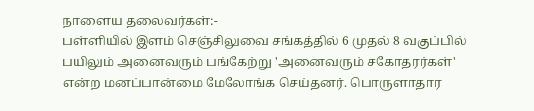நாளைய தலைவர்கள்:-
பள்ளியில் இளம் செஞ்சிலுவை சங்கத்தில் 6 முதல் 8 வகுப்பில் பயிலும் அனைவரும் பங்கேற்று 'அனைவரும் சகோதரர்கள்' என்ற மனப்பான்மை மேலோங்க செய்தனர். பொருளாதார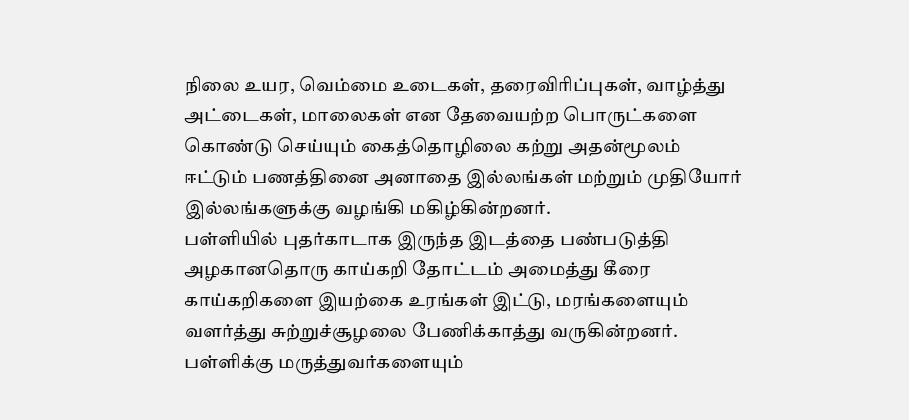நிலை உயர, வெம்மை உடைகள், தரைவிரிப்புகள், வாழ்த்து அட்டைகள், மாலைகள் என தேவையற்ற பொருட்களை கொண்டு செய்யும் கைத்தொழிலை கற்று அதன்மூலம் ஈட்டும் பணத்தினை அனாதை இல்லங்கள் மற்றும் முதியோர் இல்லங்களுக்கு வழங்கி மகிழ்கின்றனர்.
பள்ளியில் புதர்காடாக இருந்த இடத்தை பண்படுத்தி அழகானதொரு காய்கறி தோட்டம் அமைத்து கீரை காய்கறிகளை இயற்கை உரங்கள் இட்டு, மரங்களையும் வளர்த்து சுற்றுச்சூழலை பேணிக்காத்து வருகின்றனர்.
பள்ளிக்கு மருத்துவர்களையும்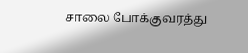சாலை போக்குவரத்து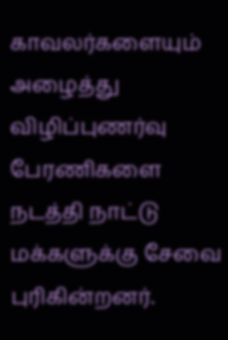காவலர்களையும் அழைத்து விழிப்புணர்வு பேரணிகளை நடத்தி நாட்டு மக்களுக்கு சேவை புரிகின்றனர்.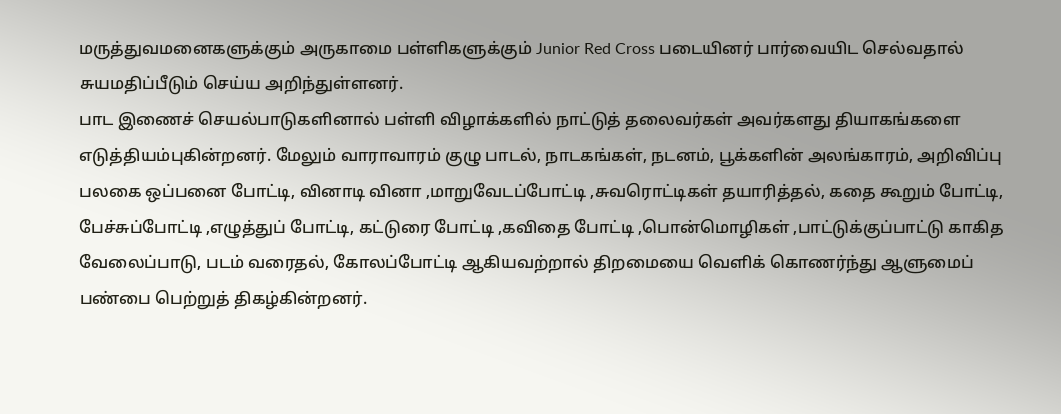மருத்துவமனைகளுக்கும் அருகாமை பள்ளிகளுக்கும் Junior Red Cross படையினர் பார்வையிட செல்வதால் சுயமதிப்பீடும் செய்ய அறிந்துள்ளனர்.
பாட இணைச் செயல்பாடுகளினால் பள்ளி விழாக்களில் நாட்டுத் தலைவர்கள் அவர்களது தியாகங்களை எடுத்தியம்புகின்றனர். மேலும் வாராவாரம் குழு பாடல், நாடகங்கள், நடனம், பூக்களின் அலங்காரம், அறிவிப்பு பலகை ஒப்பனை போட்டி, வினாடி வினா ,மாறுவேடப்போட்டி ,சுவரொட்டிகள் தயாரித்தல், கதை கூறும் போட்டி, பேச்சுப்போட்டி ,எழுத்துப் போட்டி, கட்டுரை போட்டி ,கவிதை போட்டி ,பொன்மொழிகள் ,பாட்டுக்குப்பாட்டு காகித வேலைப்பாடு, படம் வரைதல், கோலப்போட்டி ஆகியவற்றால் திறமையை வெளிக் கொணர்ந்து ஆளுமைப் பண்பை பெற்றுத் திகழ்கின்றனர்.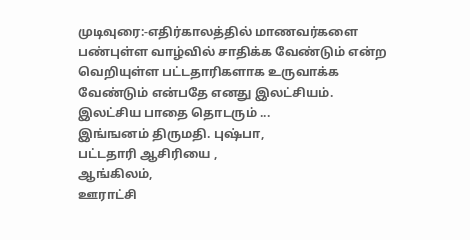முடிவுரை:-எதிர்காலத்தில் மாணவர்களை பண்புள்ள வாழ்வில் சாதிக்க வேண்டும் என்ற வெறியுள்ள பட்டதாரிகளாக உருவாக்க வேண்டும் என்பதே எனது இலட்சியம். இலட்சிய பாதை தொடரும் ...
இங்ஙனம் திருமதி. புஷ்பா,
பட்டதாரி ஆசிரியை ,
ஆங்கிலம்,
ஊராட்சி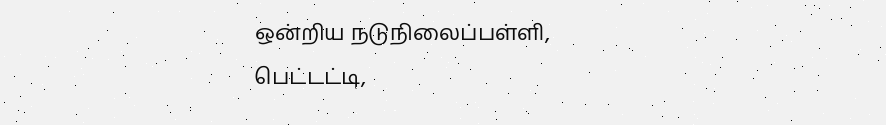ஒன்றிய நடுநிலைப்பள்ளி,
பெட்டட்டி,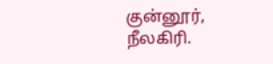குன்னூர்,
நீலகிரி.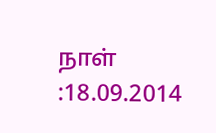நாள் :18.09.2014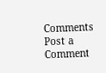Comments
Post a Comment